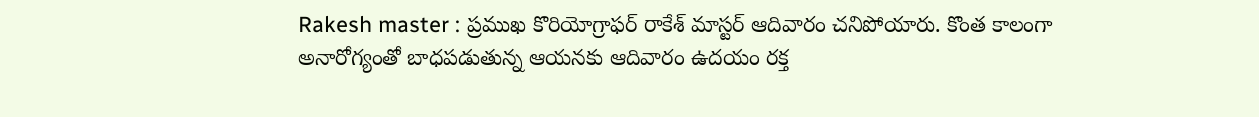Rakesh master : ప్రముఖ కొరియోగ్రాఫర్ రాకేశ్ మాస్టర్ ఆదివారం చనిపోయారు. కొంత కాలంగా అనారోగ్యంతో బాధపడుతున్న ఆయనకు ఆదివారం ఉదయం రక్త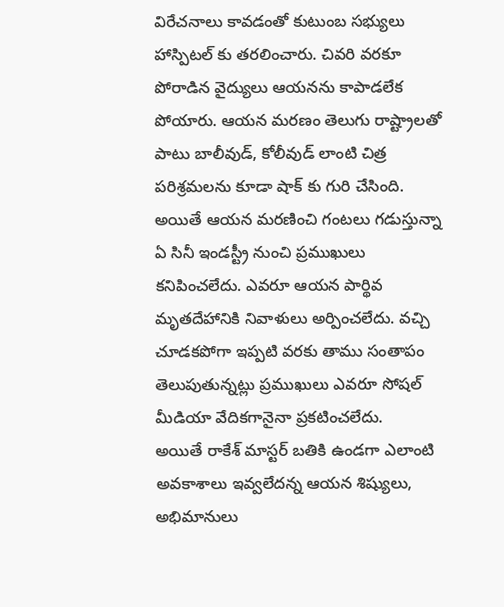విరేచనాలు కావడంతో కుటుంబ సభ్యులు హాస్పిటల్ కు తరలించారు. చివరి వరకూ పోరాడిన వైద్యులు ఆయనను కాపాడలేక పోయారు. ఆయన మరణం తెలుగు రాష్ట్రాలతో పాటు బాలీవుడ్, కోలీవుడ్ లాంటి చిత్ర పరిశ్రమలను కూడా షాక్ కు గురి చేసింది. అయితే ఆయన మరణించి గంటలు గడుస్తున్నా ఏ సినీ ఇండస్ట్రీ నుంచి ప్రముఖులు కనిపించలేదు. ఎవరూ ఆయన పార్థివ మృతదేహానికి నివాళులు అర్పించలేదు. వచ్చి చూడకపోగా ఇప్పటి వరకు తాము సంతాపం తెలుపుతున్నట్లు ప్రముఖులు ఎవరూ సోషల్ మీడియా వేదికగానైనా ప్రకటించలేదు.
అయితే రాకేశ్ మాస్టర్ బతికి ఉండగా ఎలాంటి అవకాశాలు ఇవ్వలేదన్న ఆయన శిష్యులు, అభిమానులు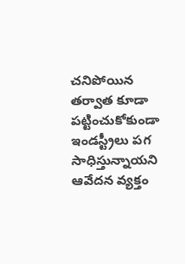చనిపోయిన తర్వాత కూడా పట్టించుకోకుండా ఇండస్ట్రీలు పగ సాధిస్తున్నాయని ఆవేదన వ్యక్తం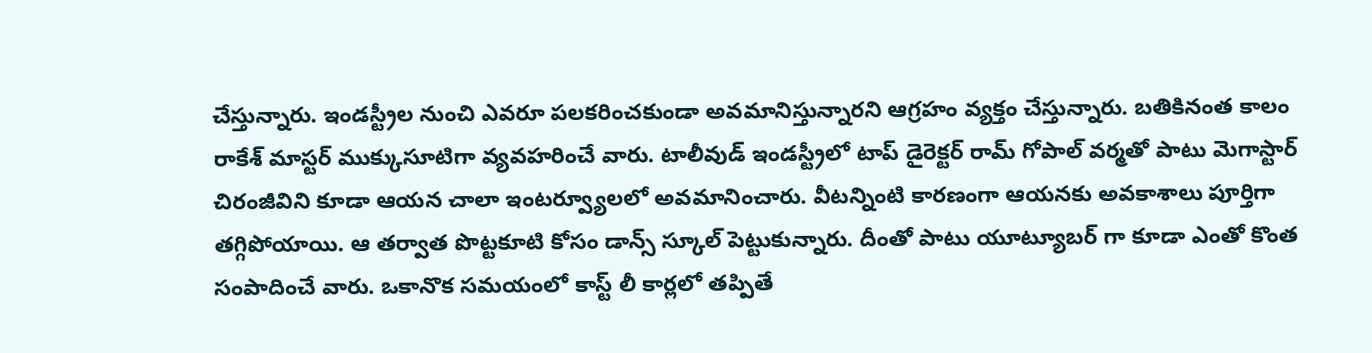చేస్తున్నారు. ఇండస్ట్రీల నుంచి ఎవరూ పలకరించకుండా అవమానిస్తున్నారని ఆగ్రహం వ్యక్తం చేస్తున్నారు. బతికినంత కాలం రాకేశ్ మాస్టర్ ముక్కుసూటిగా వ్యవహరించే వారు. టాలీవుడ్ ఇండస్ట్రీలో టాప్ డైరెక్టర్ రామ్ గోపాల్ వర్మతో పాటు మెగాస్టార్ చిరంజీవిని కూడా ఆయన చాలా ఇంటర్వ్యూలలో అవమానించారు. వీటన్నింటి కారణంగా ఆయనకు అవకాశాలు పూర్తిగా తగ్గిపోయాయి. ఆ తర్వాత పొట్టకూటి కోసం డాన్స్ స్కూల్ పెట్టుకున్నారు. దీంతో పాటు యూట్యూబర్ గా కూడా ఎంతో కొంత సంపాదించే వారు. ఒకానొక సమయంలో కాస్ట్ లీ కార్లలో తప్పితే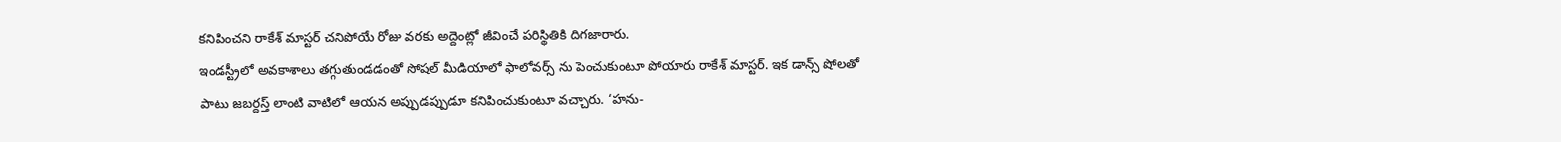కనిపించని రాకేశ్ మాస్టర్ చనిపోయే రోజు వరకు అద్దెంట్లో జీవించే పరిస్థితికి దిగజారారు.
ఇండస్ట్రీలో అవకాశాలు తగ్గుతుండడంతో సోషల్ మీడియాలో ఫాలోవర్స్ ను పెంచుకుంటూ పోయారు రాకేశ్ మాస్టర్. ఇక డాన్స్ షోలతో పాటు జబర్దస్త్ లాంటి వాటిలో ఆయన అప్పుడప్పుడూ కనిపించుకుంటూ వచ్చారు. ‘హను-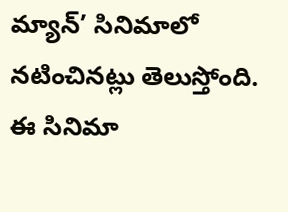మ్యాన్’ సినిమాలో నటించినట్లు తెలుస్తోంది. ఈ సినిమా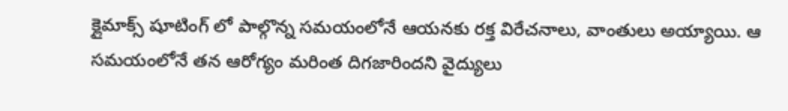క్లైమాక్స్ షూటింగ్ లో పాల్గొన్న సమయంలోనే ఆయనకు రక్త విరేచనాలు, వాంతులు అయ్యాయి. ఆ సమయంలోనే తన ఆరోగ్యం మరింత దిగజారిందని వైద్యులు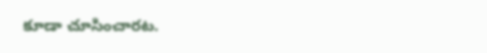కూడా చూసించారట.